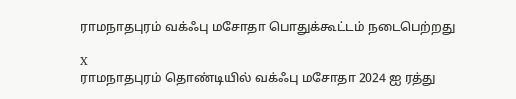ராமநாதபுரம் வக்ஃபு மசோதா பொதுக்கூட்டம் நடைபெற்றது

X
ராமநாதபுரம் தொண்டியில் வக்ஃபு மசோதா 2024 ஐ ரத்து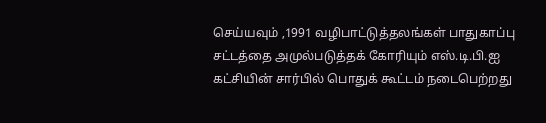செய்யவும் ,1991 வழிபாட்டுத்தலங்கள் பாதுகாப்பு சட்டத்தை அமுல்படுத்தக் கோரியும் எஸ்.டி.பி.ஐ கட்சியின் சார்பில் பொதுக் கூட்டம் நடைபெற்றது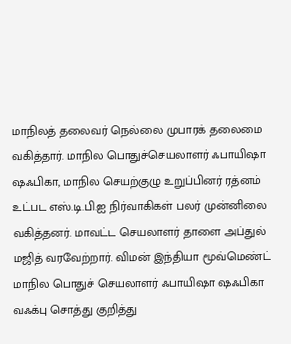மாநிலத் தலைவர் நெல்லை முபாரக் தலைமை வகித்தார். மாநில பொதுச்செயலாளர் ஃபாயிஷா ஷஃபிகா, மாநில செயற்குழு உறுப்பினர் ரத்னம் உட்பட எஸ்.டி.பி.ஐ நிர்வாகிகள் பலர் முன்னிலை வகித்தனர். மாவட்ட செயலாளர் தாளை அப்துல் மஜித் வரவேற்றார். விமன் இந்தியா மூவ்மெண்ட் மாநில பொதுச் செயலாளர் ஃபாயிஷா ஷஃபிகா வஃக்பு சொத்து குறித்து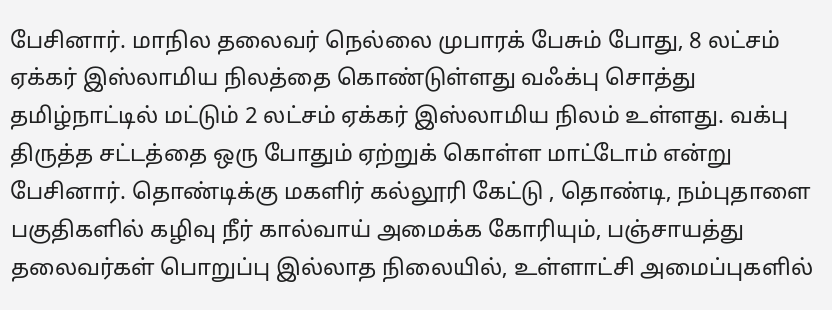பேசினார். மாநில தலைவர் நெல்லை முபாரக் பேசும் போது, 8 லட்சம் ஏக்கர் இஸ்லாமிய நிலத்தை கொண்டுள்ளது வஃக்பு சொத்து தமிழ்நாட்டில் மட்டும் 2 லட்சம் ஏக்கர் இஸ்லாமிய நிலம் உள்ளது. வக்பு திருத்த சட்டத்தை ஒரு போதும் ஏற்றுக் கொள்ள மாட்டோம் என்று பேசினார். தொண்டிக்கு மகளிர் கல்லூரி கேட்டு , தொண்டி, நம்புதாளை பகுதிகளில் கழிவு நீர் கால்வாய் அமைக்க கோரியும், பஞ்சாயத்து தலைவர்கள் பொறுப்பு இல்லாத நிலையில், உள்ளாட்சி அமைப்புகளில்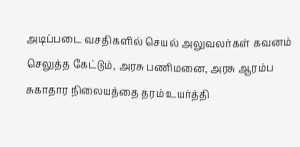அடிப்படை வசதிகளில் செயல் அலுவலர்கள் கவனம் செலுத்த கேட்டும், அரசு பணிமனை, அரசு ஆரம்ப சுகாதார நிலையத்தை தரம் உயர்த்தி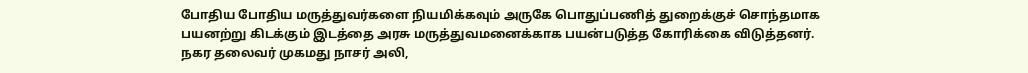போதிய போதிய மருத்துவர்களை நியமிக்கவும் அருகே பொதுப்பணித் துறைக்குச் சொந்தமாக பயனற்று கிடக்கும் இடத்தை அரசு மருத்துவமனைக்காக பயன்படுத்த கோரிக்கை விடுத்தனர். நகர தலைவர் முகமது நாசர் அலி,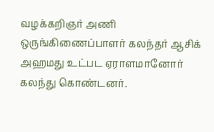வழக்கறிஞர் அணி ஒருங்கிணைப்பாளர் கலந்தர் ஆசிக் அஹமது உட்பட ஏராளமானோர் கலந்து கொண்டனர்.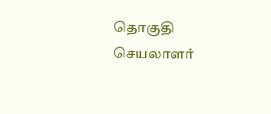தொகுதி செயலாளர்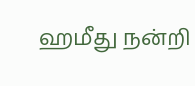ஹமீது நன்றி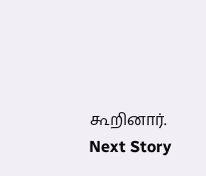கூறினார்.
Next Story